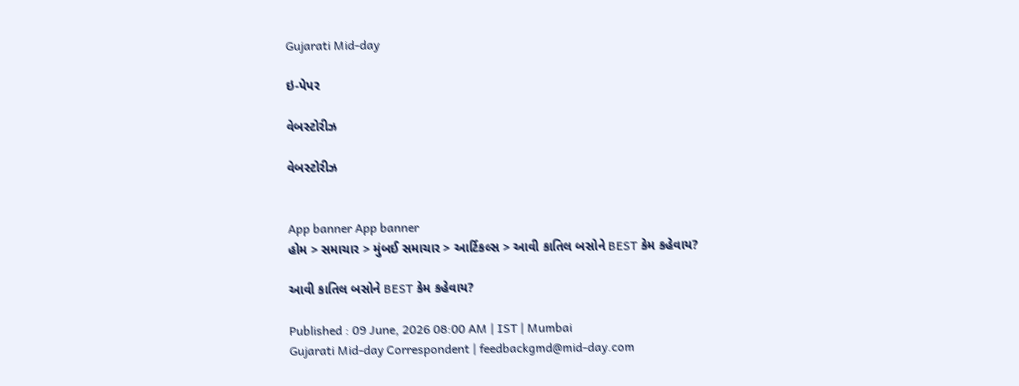Gujarati Mid-day

ઇ-પેપર

વેબસ્ટોરીઝ

વેબસ્ટોરીઝ


App banner App banner
હોમ > સમાચાર > મુંબઈ સમાચાર > આર્ટિકલ્સ > આવી કાતિલ બસોને BEST કેમ કહેવાય?

આવી કાતિલ બસોને BEST કેમ કહેવાય?

Published : 09 June, 2026 08:00 AM | IST | Mumbai
Gujarati Mid-day Correspondent | feedbackgmd@mid-day.com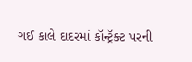ગઈ કાલે દાદરમાં કૉન્ટ્રૅક્ટ પરની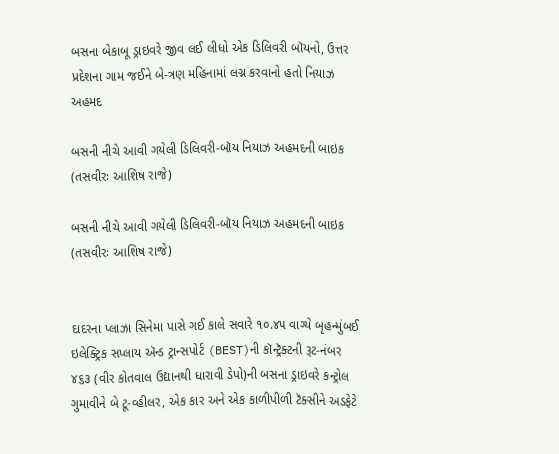બસના બેકાબૂ ડ્રાઇવરે જીવ લઈ લીધો એક ડિલિવરી બૉયનો, ઉત્તર પ્રદેશના ગામ જઈને બે-ત્રણ મહિનામાં લગ્ન કરવાનો હતો નિયાઝ અહમદ

બસની નીચે આવી ગયેલી ડિલિવરી-બૉય નિયાઝ અહમદની બાઇક (તસવીરઃ આશિષ રાજે)

બસની નીચે આવી ગયેલી ડિલિવરી-બૉય નિયાઝ અહમદની બાઇક (તસવીરઃ આશિષ રાજે)


દાદરના પ્લાઝા સિનેમા પાસે ગઈ કાલે સવારે ૧૦.૪૫ વાગ્યે બૃહન્મુંબઈ ઇલેક્ટ્રિક સપ્લાય ઍન્ડ ટ્રાન્સપોર્ટ (BEST)ની કૉન્ટ્રૅક્ટની રૂટ-નંબર ૪૬૩ (વીર કોતવાલ ઉદ્યાનથી ધારાવી ડેપો)ની બસના ડ્રાઇવરે કન્ટ્રોલ ગુમાવીને બે ટૂ-વ્હીલર, એક કાર અને એક કાળીપીળી ટૅક્સીને અડફેટે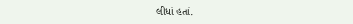લીધાં હતાં.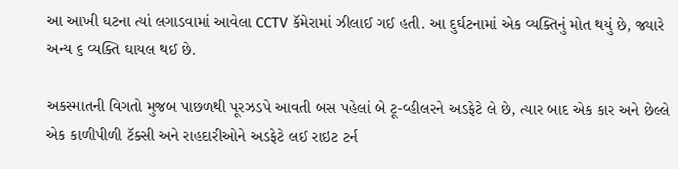આ આખી ઘટના ત્યાં લગાડવામાં આવેલા CCTV કૅમેરામાં ઝીલાઈ ગઈ હતી. આ દુર્ઘટનામાં એક વ્યક્તિનું મોત થયું છે, જ્યારે અન્ય ૬ વ્યક્તિ ઘાયલ થઈ છે.

અકસ્માતની વિગતો મુજબ પાછળથી પૂરઝડપે આવતી બસ પહેલાં બે ટૂ-વ્હીલરને અડફેટે લે છે, ત્યાર બાદ એક કાર અને છેલ્લે એક કાળીપીળી ટૅક્સી અને રાહદારીઓને અડફેટે લઈ રાઇટ ટર્ન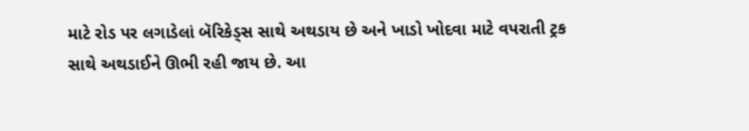માટે રોડ પર લગાડેલાં બૅરિકેડ્સ સાથે અથડાય છે અને ખાડો ખોદવા માટે વપરાતી ટ્રક સાથે અથડાઈને ઊભી રહી જાય છે. આ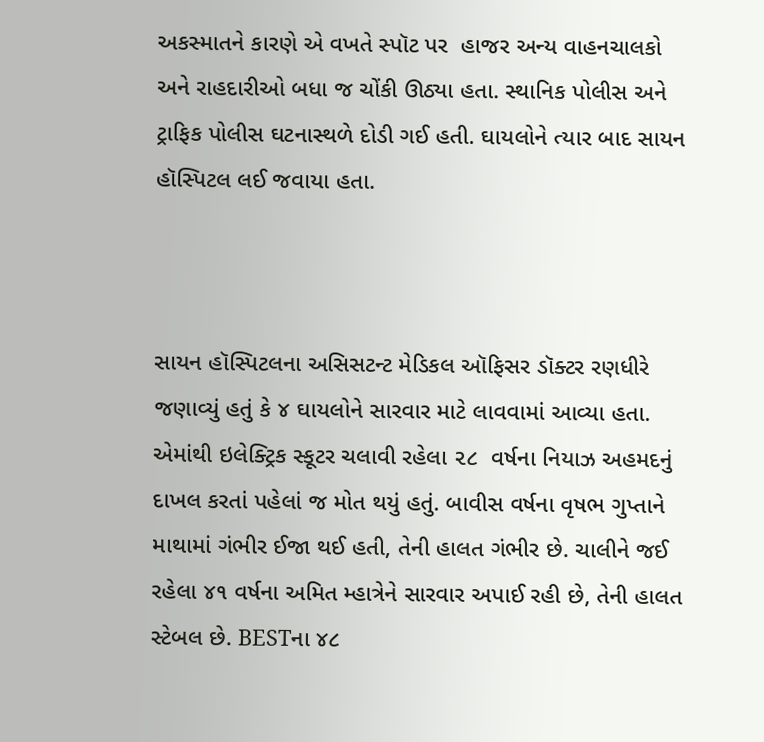અકસ્માતને કારણે એ વખતે સ્પૉટ પર  હાજર અન્ય વાહનચાલકો અને રાહદારીઓ બધા જ ચોંકી ઊઠ્યા હતા. સ્થાનિક પોલીસ અને ટ્રાફિક પોલીસ ઘટનાસ્થળે દોડી ગઈ હતી. ઘાયલોને ત્યાર બાદ સાયન હૉસ્પિટલ લઈ જવાયા હતા.



સાયન હૉસ્પિટલના અસિસટન્ટ મેડિકલ ઑફિસર ડૉક્ટર રણધીરે જણાવ્યું હતું કે ૪ ઘાયલોને સારવાર માટે લાવવામાં આવ્યા હતા. એમાંથી ઇલેક્ટ્રિક સ્કૂટર ચલાવી રહેલા ૨૮  વર્ષના નિયાઝ અહમદનું દાખલ કરતાં પહેલાં જ મોત થયું હતું. બાવીસ વર્ષના વૃષભ ગુપ્તાને માથામાં ગંભીર ઈજા થઈ હતી, તેની હાલત ગંભીર છે. ચાલીને જઈ રહેલા ૪૧ વર્ષના અમિત મ્હાત્રેને સારવાર અપાઈ રહી છે, તેની હાલત સ્ટેબલ છે. BESTના ૪૮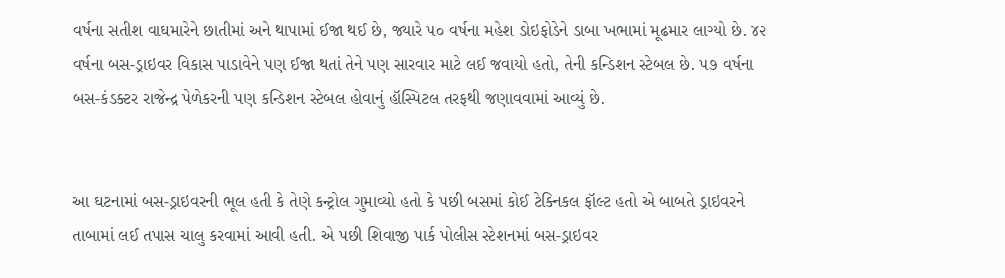વર્ષના સતીશ વાઘમારેને છાતીમાં અને થાપામાં ઈજા થઈ છે, જ્યારે ૫૦ વર્ષના મહેશ ડોઇફોડેને ડાબા ખભામાં મૂઢમાર લાગ્યો છે. ૪૨ વર્ષના બસ-ડ્રાઇવર વિકાસ પાડાવેને પણ ઈજા થતાં તેને પણ સારવાર માટે લઈ જવાયો હતો, તેની કન્ડિશન સ્ટેબલ છે. ૫૭ વર્ષના બસ-કંડક્ટર રાજેન્દ્ર પેળેકરની પણ કન્ડિશન સ્ટેબલ હોવાનું હૉસ્પિટલ તરફથી જણાવવામાં આવ્યું છે.


આ ઘટનામાં બસ-ડ્રાઇવરની ભૂલ હતી કે તેણે કન્ટ્રોલ ગુમાવ્યો હતો કે પછી બસમાં કોઈ ટેક્નિકલ ફૉલ્ટ હતો એ બાબતે ડ્રાઇવરને તાબામાં લઈ તપાસ ચાલુ કરવામાં આવી હતી. એ પછી શિવાજી પાર્ક પોલીસ સ્ટેશનમાં બસ-ડ્રાઇવર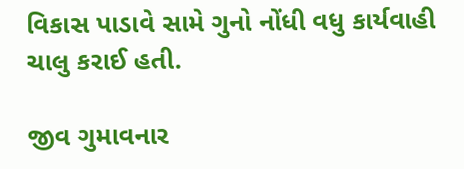વિકાસ પાડાવે સામે ગુનો નોંધી વધુ કાર્યવાહી ચાલુ કરાઈ હતી.

જીવ ગુમાવનાર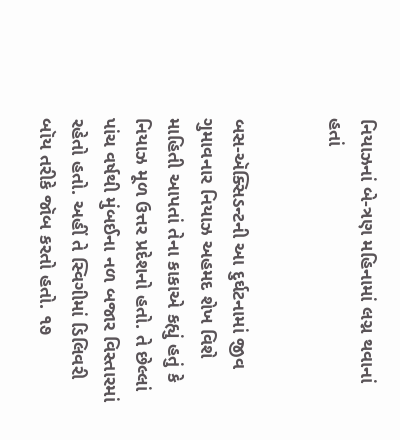નિયાઝનાં બે-ત્રણ મહિનામાં લગ્ન થવાનાં હતાં


બસ-ઍક્સિડન્ટની આ દુર્ઘટનામાં જીવ ગુમાવનાર નિયાઝ અહમદ શેખ વિશે માહિતી આપતાં તેના કાકાએ કહ્યું હતું કે નિયાઝ મૂળ ઉત્તર પ્રદેશનો હતો. તે છેલ્લાં પાંચ વર્ષથી મુંબઈના નળ બજાર વિસ્તારમાં રહેતો હતો. અહીં તે સ્વિગીમાં ડિલિવરી બૉય તરીકે જૉબ કરતો હતો. ૧૭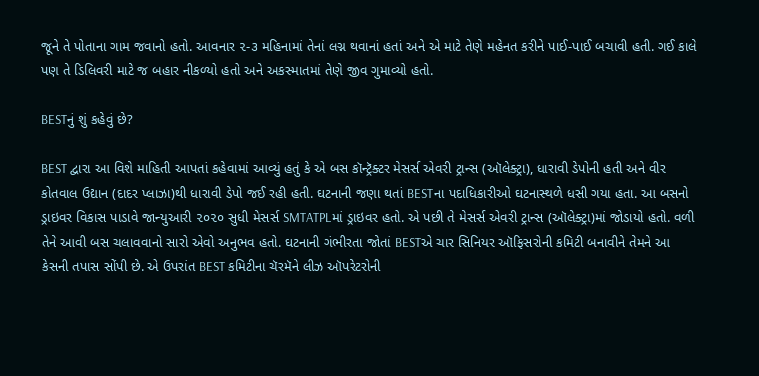જૂને તે પોતાના ગામ જવાનો હતો. આવનાર ૨-૩ મહિનામાં તેનાં લગ્ન થવાનાં હતાં અને એ માટે તેણે મહેનત કરીને પાઈ-પાઈ બચાવી હતી. ગઈ કાલે પણ તે ડિલિવરી માટે જ બહાર નીકળ્યો હતો અને અકસ્માતમાં તેણે જીવ ગુમાવ્યો હતો.

BESTનું શું કહેવું છે?

BEST દ્વારા આ વિશે માહિતી આપતાં કહેવામાં આવ્યું હતું કે એ બસ કૉન્ટ્રૅક્ટર મેસર્સ એવરી ટ્રાન્સ (ઑલેક્ટ્રા), ધારાવી ડેપોની હતી અને વીર કોતવાલ ઉદ્યાન (દાદર પ્લાઝા)થી ધારાવી ડેપો જઈ રહી હતી. ઘટનાની જણા થતાં BESTના પદાધિકારીઓ ઘટનાસ્થળે ધસી ગયા હતા. આ બસનો ડ્રાઇવર વિકાસ પાડાવે જાન્યુઆરી ૨૦૨૦ સુધી મેસર્સ SMTATPLમાં ડ્રાઇવર હતો. એ પછી તે મેસર્સ એવરી ટ્રાન્સ (ઑલેક્ટ્રા)માં જોડાયો હતો. વળી તેને આવી બસ ચલાવવાનો સારો એવો અનુભવ હતો. ઘટનાની ગંભીરતા જોતાં BESTએ ચાર સિનિયર ઑફિસરોની કમિટી બનાવીને તેમને આ કેસની તપાસ સોંપી છે. એ ઉપરાંત BEST કમિટીના ચૅરમૅને લીઝ ઑપરેટરોની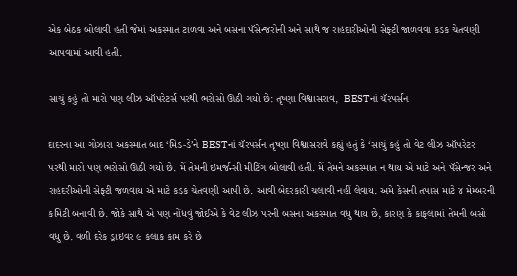એક બેઠક બોલાવી હતી જેમાં અકસ્માત ટાળવા અને બસના પૅસેન્જરોની અને સાથે જ રાહદારીઓની સેફ્ટી જાળવવા કડક ચેતવણી આપવામાં આવી હતી.

સાચું કહું તો મારો પણ લીઝ ઑપરેટર્સ પરથી ભરોસો ઊઠી ગયો છે: તૃષ્ણા વિશ્વાસરાવ,  BESTનાં ચૅરપર્સન

દાદરના આ ગોઝારા અકસ્માત બાદ ‘મિડ-ડે’ને BESTનાં ચૅરપર્સન તૃષ્ણા વિશ્વાસરાવે કહ્યું હતું કે ‘સાચું કહું તો વેટ લીઝ ઑપરેટર પરથી મારો પણ ભરોસો ઊઠી ગયો છે. મેં તેમની ઇમર્જન્સી મીટિંગ બોલાવી હતી. મેં તેમને અકસ્માત ન થાય એ માટે અને પૅસેન્જર અને રાહદરીઓની સેફ્ટી જળવાય એ માટે કડક ચેતવણી આપી છે. આવી બેદરકારી ચલાવી નહીં લેવાય. અમે કેસની તપાસ માટે ૪ મેમ્બરની કમિટી બનાવી છે. જોકે સાથે એ પણ નોંધવું જોઈએ કે વેટ લીઝ પરની બસના અકસ્માત વધુ થાય છે, કારણ કે કાફલામાં તેમની બસો વધુ છે. વળી દરેક ડ્રાઇવર ૯ કલાક કામ કરે છે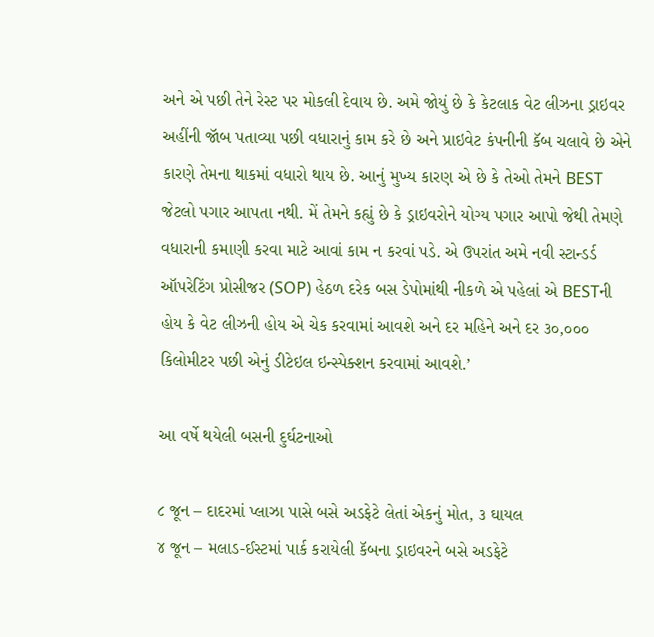અને એ પછી તેને રેસ્ટ પર મોકલી દેવાય છે. અમે જોયું છે કે કેટલાક વેટ લીઝના ડ્રાઇવર અહીંની જૉબ પતાવ્યા પછી વધારાનું કામ કરે છે અને પ્રાઇવેટ કંપનીની કૅબ ચલાવે છે એને કારણે તેમના થાકમાં વધારો થાય છે. આનું મુખ્ય કારણ એ છે કે તેઓ તેમને BEST જેટલો પગાર આપતા નથી. મેં તેમને કહ્યું છે કે ડ્રાઇવરોને યોગ્ય પગાર આપો જેથી તેમણે વધારાની કમાણી કરવા માટે આવાં કામ ન કરવાં પડે. એ ઉપરાંત અમે નવી સ્ટાન્ડર્ડ ઑપરેટિંગ પ્રોસીજર (SOP) હેઠળ દરેક બસ ડેપોમાંથી નીકળે એ પહેલાં એ BESTની હોય કે વેટ લીઝની હોય એ ચેક કરવામાં આવશે અને દર મહિને અને દર ૩૦,૦૦૦ કિલોમીટર પછી એનું ડીટેઇલ ઇન્સ્પેક્શન કરવામાં આવશે.’

આ વર્ષે થયેલી બસની દુર્ઘટનાઓ

૮ જૂન – દાદરમાં પ્લાઝા પાસે બસે અડફેટે લેતાં એકનું મોત, ૩ ઘાયલ
૪ જૂન – મલાડ-ઈસ્ટમાં પાર્ક કરાયેલી કૅબના ડ્રાઇવરને બસે અડફેટે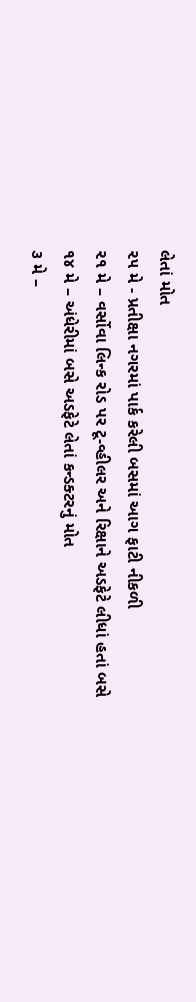લેતાં મોત
૨૫ મે - પ્રતીક્ષા નગરમાં પાર્ક કરેલી બસમાં આગ ફાટી નીકળી
૨૧ મે – વર્સોવા લિન્ક રોડ પર ટૂ-વ્હીલર અને રિક્ષાને અડફેટે લીધાં હતાં બસે
૧૪ મે – અંધેરીમાં બસે અડફેટે લેતાં કન્ડક્ટરનું મોત
૩ મે –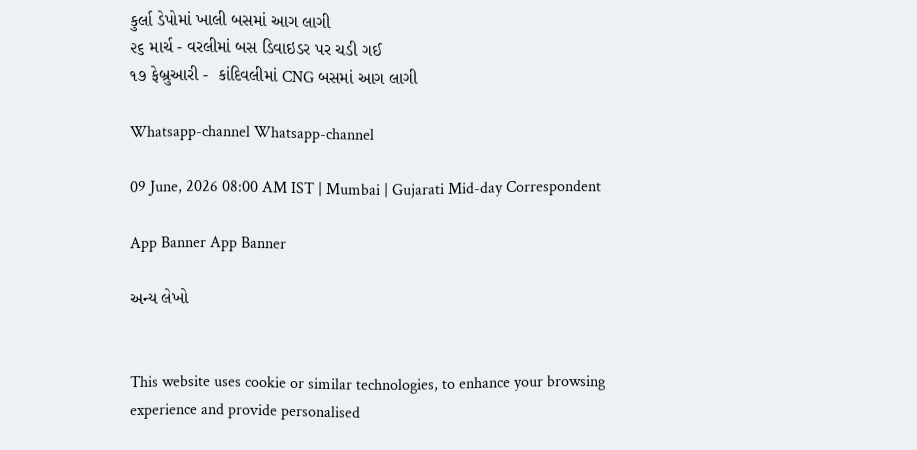કુર્લા ડેપોમાં ખાલી બસમાં આગ લાગી
૨૬ માર્ચ - વરલીમાં બસ ડિવાઇડર પર ચડી ગઈ
૧૭ ફેબ્રુઆરી -  કાંદિવલીમાં CNG બસમાં આગ લાગી

Whatsapp-channel Whatsapp-channel

09 June, 2026 08:00 AM IST | Mumbai | Gujarati Mid-day Correspondent

App Banner App Banner

અન્ય લેખો


This website uses cookie or similar technologies, to enhance your browsing experience and provide personalised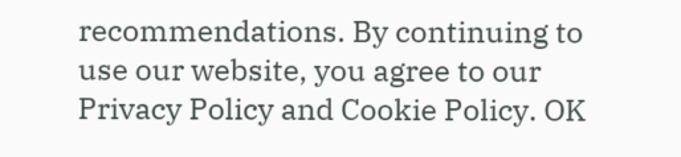recommendations. By continuing to use our website, you agree to our Privacy Policy and Cookie Policy. OK